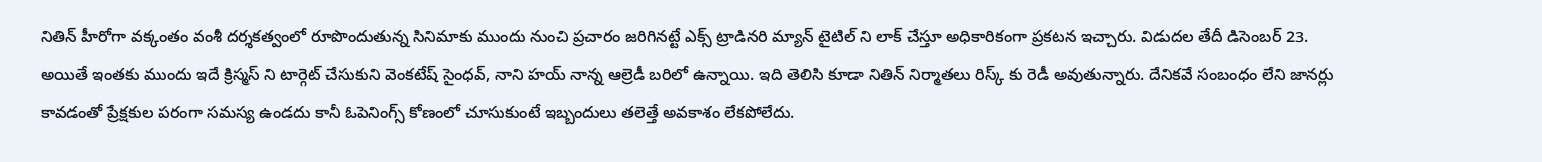నితిన్ హీరోగా వక్కంతం వంశీ దర్శకత్వంలో రూపొందుతున్న సినిమాకు ముందు నుంచి ప్రచారం జరిగినట్టే ఎక్స్ ట్రాడినరి మ్యాన్ టైటిల్ ని లాక్ చేస్తూ అధికారికంగా ప్రకటన ఇచ్చారు. విడుదల తేదీ డిసెంబర్ 23. అయితే ఇంతకు ముందు ఇదే క్రిస్మస్ ని టార్గెట్ చేసుకుని వెంకటేష్ సైంధవ్, నాని హయ్ నాన్న ఆల్రెడీ బరిలో ఉన్నాయి. ఇది తెలిసి కూడా నితిన్ నిర్మాతలు రిస్క్ కు రెడీ అవుతున్నారు. దేనికవే సంబంధం లేని జానర్లు కావడంతో ప్రేక్షకుల పరంగా సమస్య ఉండదు కానీ ఓపెనింగ్స్ కోణంలో చూసుకుంటే ఇబ్బందులు తలెత్తే అవకాశం లేకపోలేదు.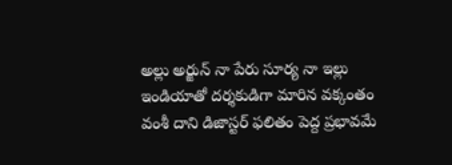అల్లు అర్జున్ నా పేరు సూర్య నా ఇల్లు ఇండియాతో దర్శకుడిగా మారిన వక్కంతం వంశీ దాని డిజాస్టర్ ఫలితం పెద్ద ప్రభావమే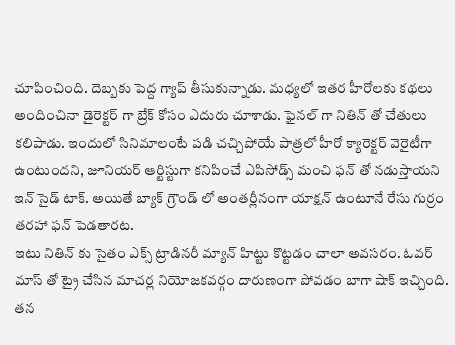చూపించింది. దెబ్బకు పెద్ద గ్యాప్ తీసుకున్నాడు. మధ్యలో ఇతర హీరోలకు కథలు అందించినా డైరెక్టర్ గా బ్రేక్ కోసం ఎదురు చూశాడు. ఫైనల్ గా నితిన్ తో చేతులు కలిపాడు. ఇందులో సినిమాలంటే పడి చచ్చిపోయే పాత్రలో హీరో క్యారెక్టర్ వెరైటీగా ఉంటుందని, జూనియర్ ఆర్టిస్టుగా కనిపించే ఎపిసోడ్స్ మంచి ఫన్ తో నడుస్తాయని ఇన్ సైడ్ టాక్. అయితే బ్యాక్ గ్రౌండ్ లో అంతర్లీనంగా యాక్షన్ ఉంటూనే రేసు గుర్రం తరహా ఫన్ పెడతారట.
ఇటు నితిన్ కు సైతం ఎక్స్ ట్రాడినరీ మ్యాన్ హిట్టు కొట్టడం చాలా అవసరం. ఓవర్ మాస్ తో ట్రై చేసిన మాచర్ల నియోజకవర్గం దారుణంగా పోవడం బాగా షాక్ ఇచ్చింది. తన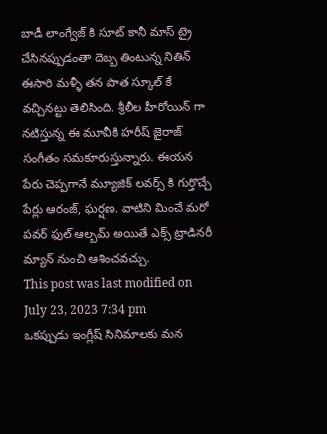బాడీ లాంగ్వేజ్ కి సూట్ కానీ మాస్ ట్రై చేసినప్పుడంతా దెబ్బ తింటున్న నితిన్ ఈసారి మళ్ళీ తన పాత స్కూల్ కే వచ్చినట్టు తెలిసింది. శ్రీలీల హీరోయిన్ గా నటిస్తున్న ఈ మూవీకి హరీష్ జైరాజ్ సంగీతం సమకూరుస్తున్నారు. ఈయన పేరు చెప్పగానే మ్యూజిక్ లవర్స్ కి గుర్తొచ్చే పేర్లు ఆరంజ్, ఘర్షణ. వాటిని మించే మరో పవర్ ఫుల్ ఆల్బమ్ అయితే ఎక్స్ ట్రాడినరీ మ్యాన్ నుంచి ఆశించవచ్చు.
This post was last modified on July 23, 2023 7:34 pm
ఒకప్పుడు ఇంగ్లీష్ సినిమాలకు మన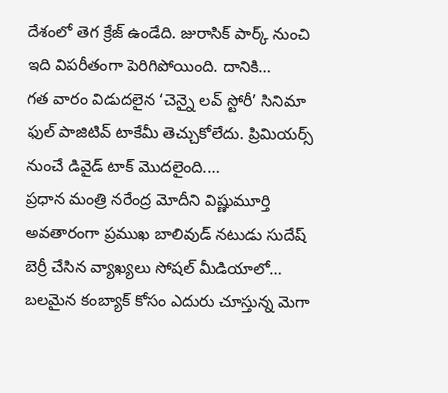దేశంలో తెగ క్రేజ్ ఉండేది. జురాసిక్ పార్క్ నుంచి ఇది విపరీతంగా పెరిగిపోయింది. దానికి…
గత వారం విడుదలైన ‘చెన్నై లవ్ స్టోరీ’ సినిమా ఫుల్ పాజిటివ్ టాకేమీ తెచ్చుకోలేదు. ప్రిమియర్స్ నుంచే డివైడ్ టాక్ మొదలైంది.…
ప్రధాన మంత్రి నరేంద్ర మోదీని విష్ణుమూర్తి అవతారంగా ప్రముఖ బాలివుడ్ నటుడు సుదేష్ బెర్రీ చేసిన వ్యాఖ్యలు సోషల్ మీడియాలో…
బలమైన కంబ్యాక్ కోసం ఎదురు చూస్తున్న మెగా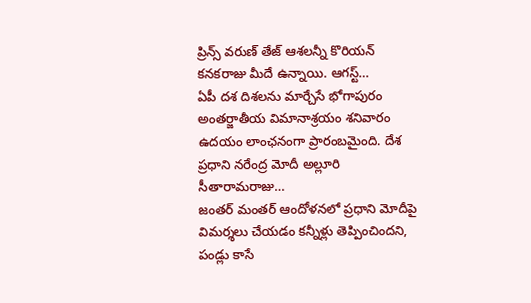ప్రిన్స్ వరుణ్ తేజ్ ఆశలన్నీ కొరియన్ కనకరాజు మీదే ఉన్నాయి. ఆగస్ట్…
ఏపీ దశ దిశలను మార్చేసే భోగాపురం అంతర్జాతీయ విమానాశ్రయం శనివారం ఉదయం లాంఛనంగా ప్రారంబమైంది. దేశ ప్రధాని నరేంద్ర మోదీ అల్లూరి సీతారామరాజు…
జంతర్ మంతర్ ఆందోళనలో ప్రధాని మోదీపై విమర్శలు చేయడం కన్నీళ్లు తెప్పించిందని, పండ్లు కాసే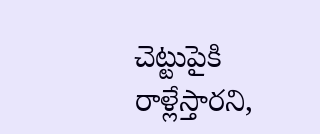చెట్టుపైకి రాళ్లేస్తారని,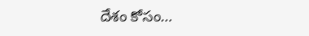దేశం కోసం…